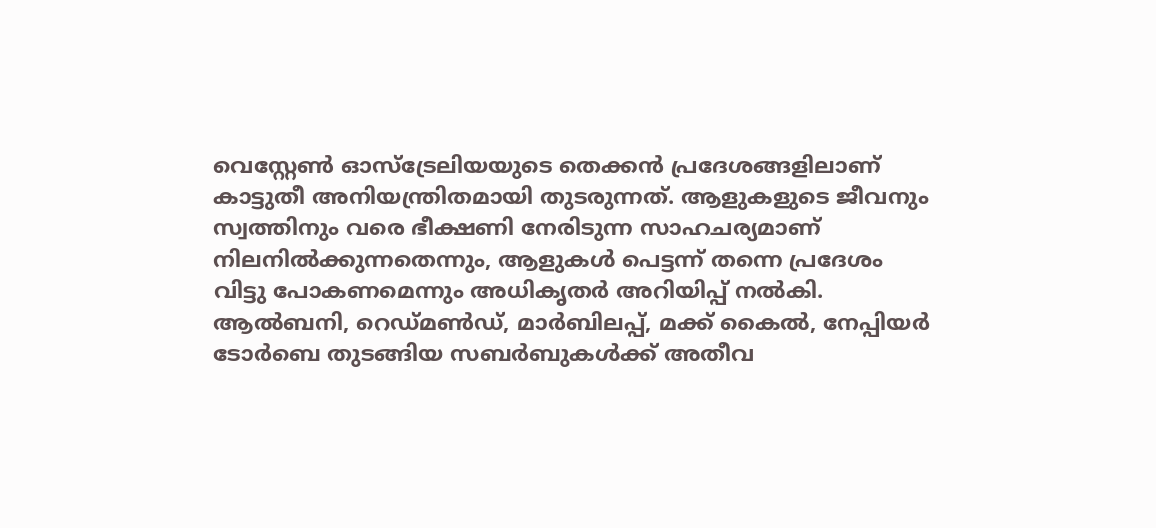വെസ്റ്റേൺ ഓസ്ട്രേലിയയുടെ തെക്കൻ പ്രദേശങ്ങളിലാണ് കാട്ടുതീ അനിയന്ത്രിതമായി തുടരുന്നത്. ആളുകളുടെ ജീവനും സ്വത്തിനും വരെ ഭീക്ഷണി നേരിടുന്ന സാഹചര്യമാണ് നിലനിൽക്കുന്നതെന്നും, ആളുകൾ പെട്ടന്ന് തന്നെ പ്രദേശം വിട്ടു പോകണമെന്നും അധികൃതർ അറിയിപ്പ് നൽകി.
ആൽബനി, റെഡ്മൺഡ്, മാർബിലപ്പ്, മക്ക് കൈൽ, നേപ്പിയർ ടോർബെ തുടങ്ങിയ സബർബുകൾക്ക് അതീവ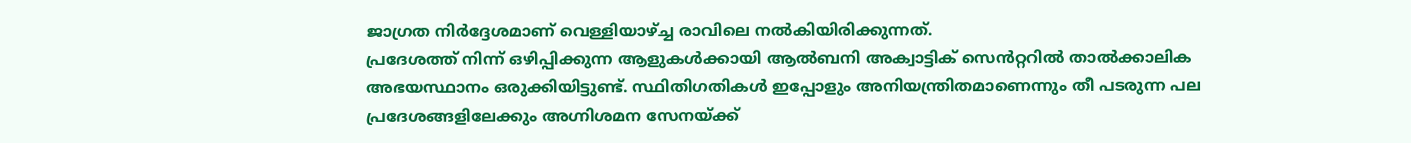ജാഗ്രത നിർദ്ദേശമാണ് വെള്ളിയാഴ്ച്ച രാവിലെ നൽകിയിരിക്കുന്നത്.
പ്രദേശത്ത് നിന്ന് ഒഴിപ്പിക്കുന്ന ആളുകൾക്കായി ആൽബനി അക്വാട്ടിക് സെൻറ്ററിൽ താൽക്കാലിക അഭയസ്ഥാനം ഒരുക്കിയിട്ടുണ്ട്. സ്ഥിതിഗതികൾ ഇപ്പോളും അനിയന്ത്രിതമാണെന്നും തീ പടരുന്ന പല പ്രദേശങ്ങളിലേക്കും അഗ്നിശമന സേനയ്ക്ക്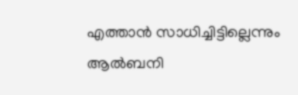എത്താൻ സാധിച്ചിട്ടില്ലെന്നും ആൽബനി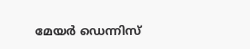മേയർ ഡെന്നിസ്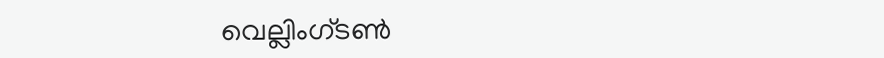വെല്ലിംഗ്ടൺ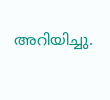അറിയിച്ചു.